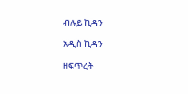ብሉይ ኪዳን

አዲስ ኪዳን

ዘፍጥረት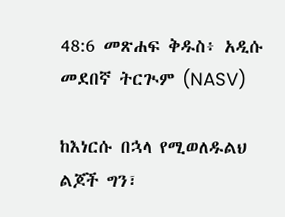48:6 መጽሐፍ ቅዱስ፥ አዲሱ መደበኛ ትርጒም (NASV)

ከእነርሱ በኋላ የሚወለዱልህ ልጆች ግን፣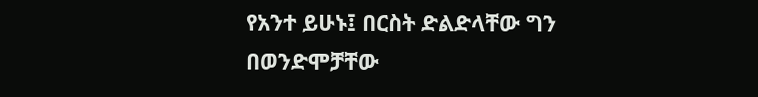የአንተ ይሁኑ፤ በርስት ድልድላቸው ግን በወንድሞቻቸው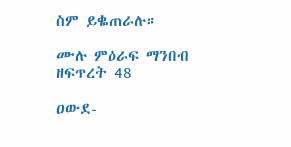ስም ይቈጠራሉ።

ሙሉ ምዕራፍ ማንበብ ዘፍጥረት 48

ዐውደ-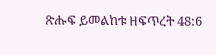ጽሑፍ ይመልከቱ ዘፍጥረት 48:6